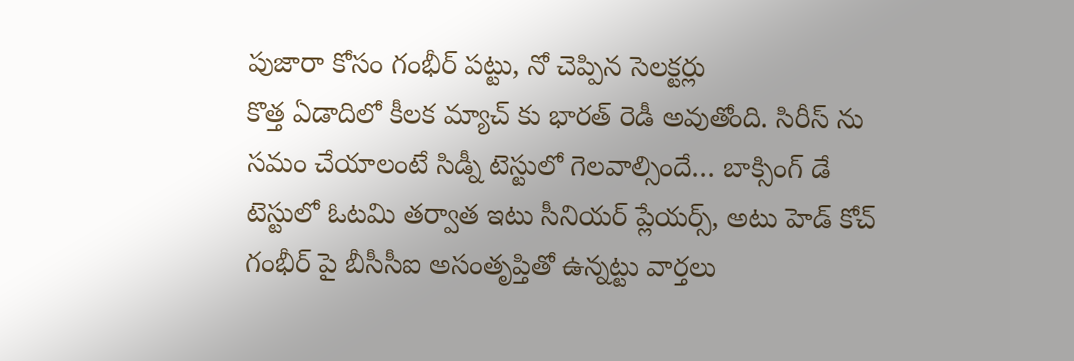పుజారా కోసం గంభీర్ పట్టు, నో చెప్పిన సెలక్టర్లు
కొత్త ఏడాదిలో కీలక మ్యాచ్ కు భారత్ రెడీ అవుతోంది. సిరీస్ ను సమం చేయాలంటే సిడ్నీ టెస్టులో గెలవాల్సిందే… బాక్సింగ్ డే టెస్టులో ఓటమి తర్వాత ఇటు సీనియర్ ప్లేయర్స్, అటు హెడ్ కోచ్ గంభీర్ పై బీసీసీఐ అసంతృప్తితో ఉన్నట్టు వార్తలు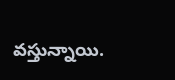వస్తున్నాయి.